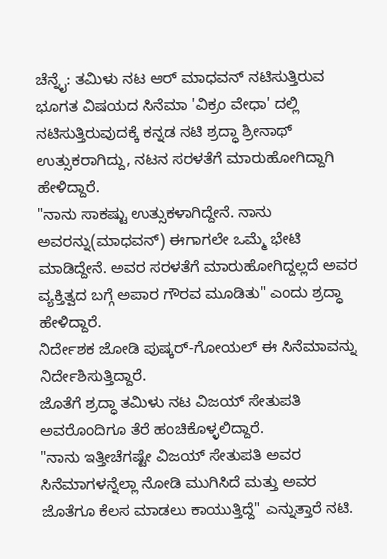ಚೆನ್ನೈ: ತಮಿಳು ನಟ ಆರ್ ಮಾಧವನ್ ನಟಿಸುತ್ತಿರುವ ಭೂಗತ ವಿಷಯದ ಸಿನೆಮಾ 'ವಿಕ್ರಂ ವೇಧಾ' ದಲ್ಲಿ ನಟಿಸುತ್ತಿರುವುದಕ್ಕೆ ಕನ್ನಡ ನಟಿ ಶ್ರದ್ಧಾ ಶ್ರೀನಾಥ್ ಉತ್ಸುಕರಾಗಿದ್ದು, ನಟನ ಸರಳತೆಗೆ ಮಾರುಹೋಗಿದ್ದಾಗಿ ಹೇಳಿದ್ದಾರೆ.
"ನಾನು ಸಾಕಷ್ಟು ಉತ್ಸುಕಳಾಗಿದ್ದೇನೆ. ನಾನು ಅವರನ್ನು(ಮಾಧವನ್) ಈಗಾಗಲೇ ಒಮ್ಮೆ ಭೇಟಿ ಮಾಡಿದ್ದೇನೆ. ಅವರ ಸರಳತೆಗೆ ಮಾರುಹೋಗಿದ್ದಲ್ಲದೆ ಅವರ ವ್ಯಕ್ತಿತ್ವದ ಬಗ್ಗೆ ಅಪಾರ ಗೌರವ ಮೂಡಿತು" ಎಂದು ಶ್ರದ್ಧಾ ಹೇಳಿದ್ದಾರೆ.
ನಿರ್ದೇಶಕ ಜೋಡಿ ಪುಷ್ಕರ್-ಗೋಯಲ್ ಈ ಸಿನೆಮಾವನ್ನು ನಿರ್ದೇಶಿಸುತ್ತಿದ್ದಾರೆ.
ಜೊತೆಗೆ ಶ್ರದ್ಧಾ ತಮಿಳು ನಟ ವಿಜಯ್ ಸೇತುಪತಿ ಅವರೊಂದಿಗೂ ತೆರೆ ಹಂಚಿಕೊಳ್ಳಲಿದ್ದಾರೆ.
"ನಾನು ಇತ್ತೀಚೆಗಷ್ಟೇ ವಿಜಯ್ ಸೇತುಪತಿ ಅವರ ಸಿನೆಮಾಗಳನ್ನೆಲ್ಲಾ ನೋಡಿ ಮುಗಿಸಿದೆ ಮತ್ತು ಅವರ ಜೊತೆಗೂ ಕೆಲಸ ಮಾಡಲು ಕಾಯುತ್ತಿದ್ದೆ" ಎನ್ನುತ್ತಾರೆ ನಟಿ.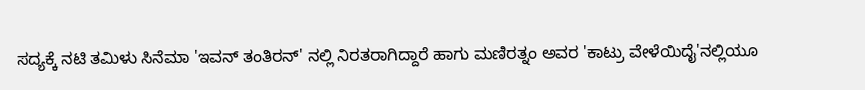ಸದ್ಯಕ್ಕೆ ನಟಿ ತಮಿಳು ಸಿನೆಮಾ 'ಇವನ್ ತಂತಿರನ್' ನಲ್ಲಿ ನಿರತರಾಗಿದ್ದಾರೆ ಹಾಗು ಮಣಿರತ್ನಂ ಅವರ 'ಕಾಟ್ರು ವೇಳೆಯಿದೈ'ನಲ್ಲಿಯೂ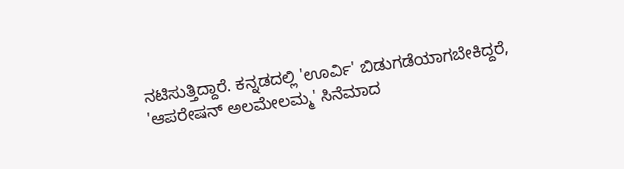ನಟಿಸುತ್ತಿದ್ದಾರೆ. ಕನ್ನಡದಲ್ಲಿ 'ಊರ್ವಿ' ಬಿಡುಗಡೆಯಾಗಬೇಕಿದ್ದರೆ, 'ಆಪರೇಷನ್ ಅಲಮೇಲಮ್ಮ' ಸಿನೆಮಾದ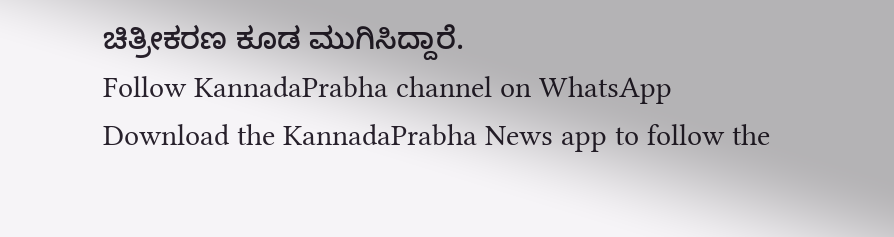ಚಿತ್ರೀಕರಣ ಕೂಡ ಮುಗಿಸಿದ್ದಾರೆ.
Follow KannadaPrabha channel on WhatsApp
Download the KannadaPrabha News app to follow the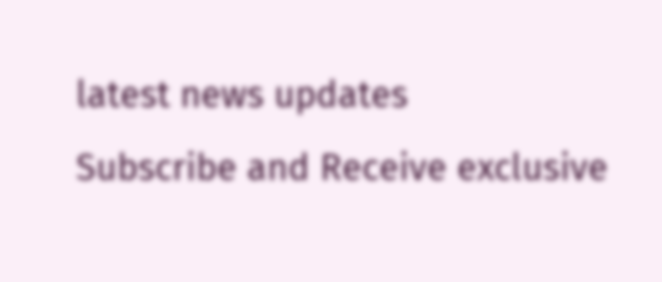latest news updates
Subscribe and Receive exclusive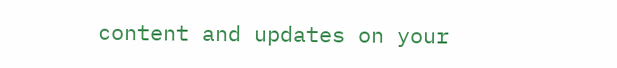content and updates on your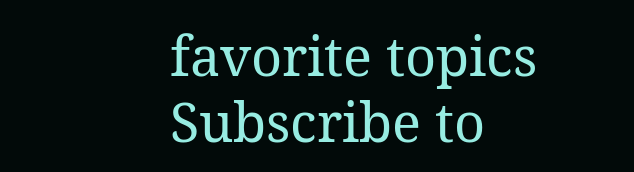favorite topics
Subscribe to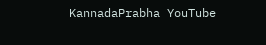KannadaPrabha YouTube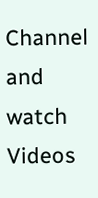Channel and watch Videos